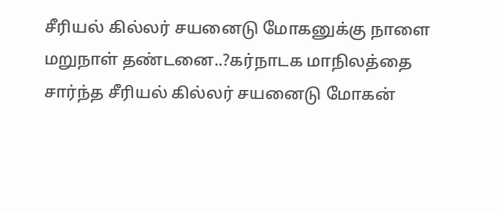சீரியல் கில்லர் சயனைடு மோகனுக்கு நாளை மறுநாள் தண்டனை..?கர்நாடக மாநிலத்தை சார்ந்த சீரியல் கில்லர் சயனைடு மோகன்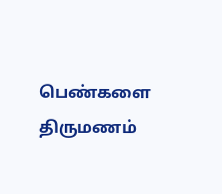பெண்களை திருமணம்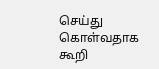செய்து கொள்வதாக கூறி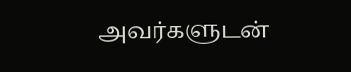அவர்களுடன்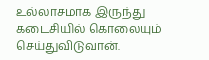உல்லாசமாக இருந்து கடைசியில் கொலையும் செய்துவிடுவான்.